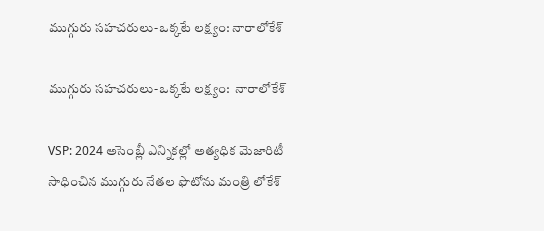ముగ్గురు సహచరులు-ఒక్కటే లక్ష్యం: నారాలోకేశ్

ముగ్గురు సహచరులు-ఒక్కటే లక్ష్యం:  నారాలోకేశ్

VSP: 2024 అసెంబ్లీ ఎన్నికల్లో అత్యధిక మెజారిటీ సాధించిన ముగ్గురు నేతల ఫొటోను మంత్రి లోకేశ్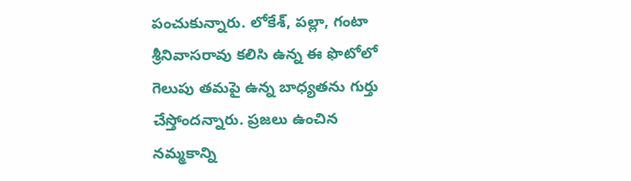పంచుకున్నారు. లోకేశ్, పల్లా, గంటా శ్రీనివాసరావు కలిసి ఉన్న ఈ ఫొటోలో గెలుపు తమపై ఉన్న బాధ్యతను గుర్తు చేస్తోందన్నారు. ప్రజలు ఉంచిన నమ్మకాన్ని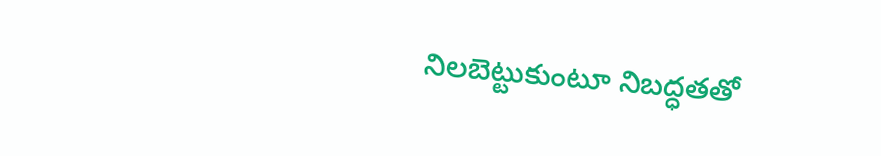నిలబెట్టుకుంటూ నిబద్ధతతో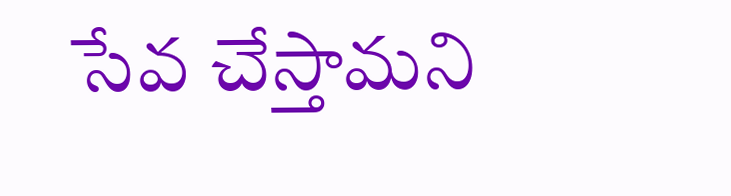సేవ చేస్తామని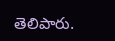తెలిపారు.